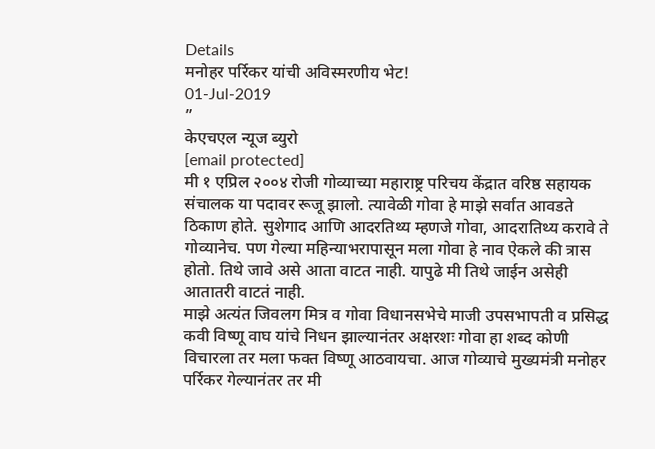Details
मनोहर पर्रिकर यांची अविस्मरणीय भेट!
01-Jul-2019
”
केएचएल न्यूज ब्युरो
[email protected]
मी १ एप्रिल २००४ रोजी गोव्याच्या महाराष्ट्र परिचय केंद्रात वरिष्ठ सहायक संचालक या पदावर रूजू झालो. त्यावेळी गोवा हे माझे सर्वात आवडते ठिकाण होते. सुशेगाद आणि आदरतिथ्य म्हणजे गोवा, आदरातिथ्य करावे ते गोव्यानेच. पण गेल्या महिन्याभरापासून मला गोवा हे नाव ऐकले की त्रास होतो. तिथे जावे असे आता वाटत नाही. यापुढे मी तिथे जाईन असेही आतातरी वाटतं नाही.
माझे अत्यंत जिवलग मित्र व गोवा विधानसभेचे माजी उपसभापती व प्रसिद्ध कवी विष्णू वाघ यांचे निधन झाल्यानंतर अक्षरशः गोवा हा शब्द कोणी विचारला तर मला फक्त विष्णू आठवायचा. आज गोव्याचे मुख्यमंत्री मनोहर पर्रिकर गेल्यानंतर तर मी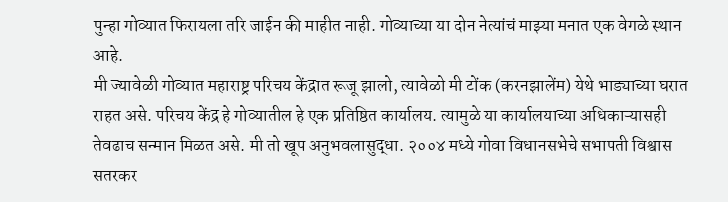पुन्हा गोव्यात फिरायला तरि जाईन की माहीत नाही. गोव्याच्या या दोन नेत्यांचं माझ्या मनात एक वेगळे स्थान आहे.
मी ज्यावेळी गोव्यात महाराष्ट्र परिचय केंद्रात रूजू झालो, त्यावेळो मी टोंक (करनझालेंम) येथे भाड्याच्या घरात राहत असे. परिचय केंद्र हे गोव्यातील हे एक प्रतिष्ठित कार्यालय. त्यामुळे या कार्यालयाच्या अधिकाऱ्यासही तेवढाच सन्मान मिळत असे. मी तो खूप अनुभवलासुद्धा. २००४ मध्ये गोवा विधानसभेचे सभापती विश्वास सतरकर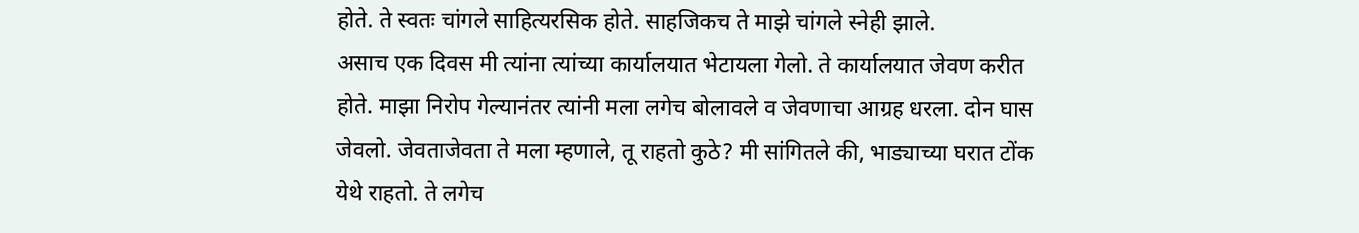होते. ते स्वतः चांगले साहित्यरसिक होते. साहजिकच ते माझे चांगले स्नेही झाले.
असाच एक दिवस मी त्यांना त्यांच्या कार्यालयात भेटायला गेलो. ते कार्यालयात जेवण करीत होते. माझा निरोप गेल्यानंतर त्यांनी मला लगेच बोलावले व जेवणाचा आग्रह धरला. दोन घास जेवलो. जेवताजेवता ते मला म्हणाले, तू राहतो कुठे? मी सांगितले की, भाड्याच्या घरात टोंक येथे राहतो. ते लगेच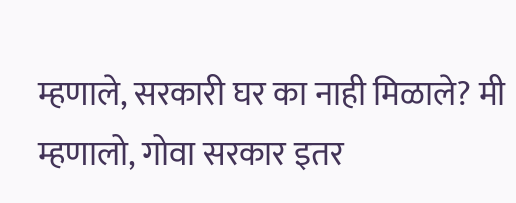म्हणाले, सरकारी घर का नाही मिळाले? मी म्हणालो, गोवा सरकार इतर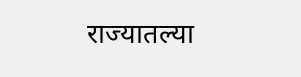राज्यातल्या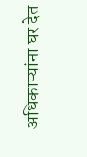अधिकाऱ्यांना घर देत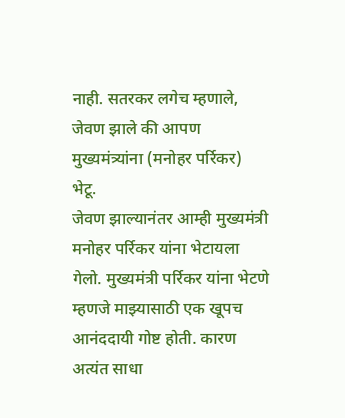नाही. सतरकर लगेच म्हणाले, जेवण झाले की आपण मुख्यमंत्र्यांना (मनोहर पर्रिकर) भेटू.
जेवण झाल्यानंतर आम्ही मुख्यमंत्री मनोहर पर्रिकर यांना भेटायला गेलो. मुख्यमंत्री पर्रिकर यांना भेटणे म्हणजे माझ्यासाठी एक खूपच आनंददायी गोष्ट होती. कारण अत्यंत साधा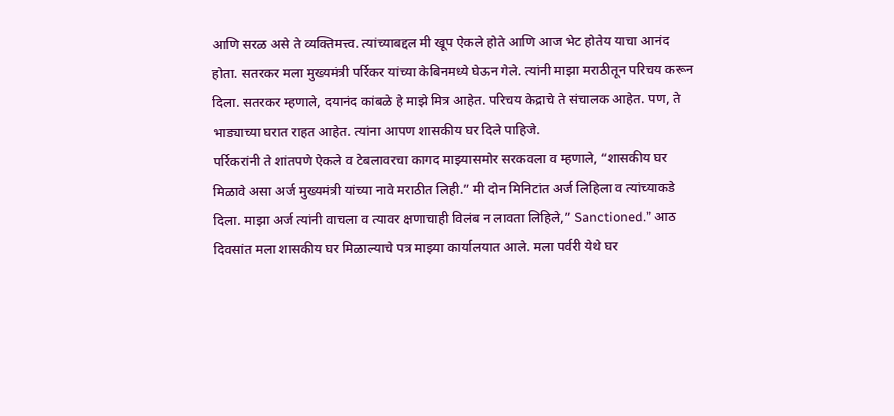आणि सरळ असे ते व्यक्तिमत्त्व. त्यांच्याबद्दल मी खूप ऐकले होते आणि आज भेट होतेय याचा आनंद होता. सतरकर मला मुख्यमंत्री पर्रिकर यांच्या केबिनमध्ये घेऊन गेले. त्यांनी माझा मराठीतून परिचय करून दिला. सतरकर म्हणाले, दयानंद कांबळे हे माझे मित्र आहेत. परिचय केद्राचे ते संचालक आहेत. पण, ते भाड्याच्या घरात राहत आहेत. त्यांना आपण शासकीय घर दिले पाहिजे.
पर्रिकरांनी ते शांतपणे ऐकले व टेबलावरचा कागद माझ्यासमोर सरकवला व म्हणाले, “शासकीय घर मिळावे असा अर्ज मुख्यमंत्री यांच्या नावे मराठीत लिही.” मी दोन मिनिटांत अर्ज लिहिला व त्यांच्याकडे दिला. माझा अर्ज त्यांनी वाचला व त्यावर क्षणाचाही विलंब न लावता लिहिले,” Sanctioned.” आठ दिवसांत मला शासकीय घर मिळाल्याचे पत्र माझ्या कार्यालयात आले. मला पर्वरी येथे घर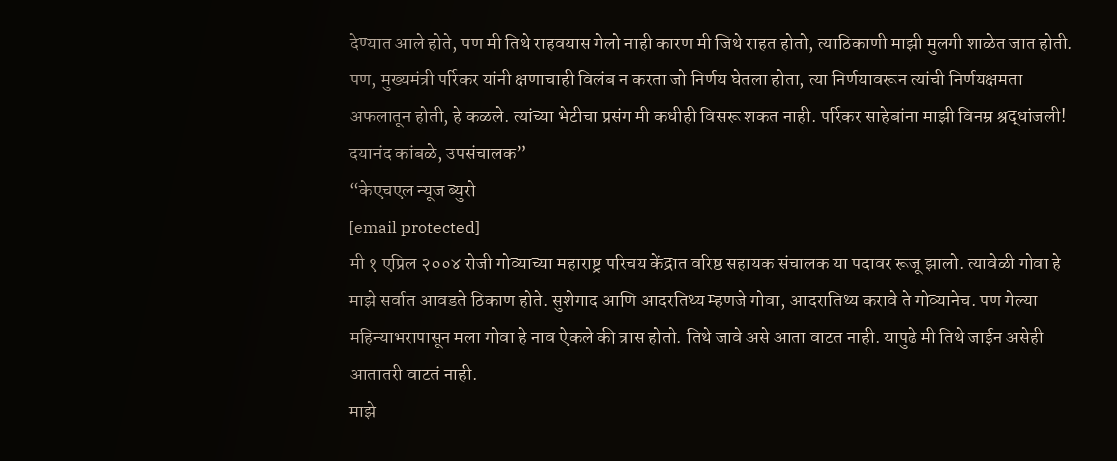देण्यात आले होते, पण मी तिथे राहवयास गेलो नाही कारण मी जिथे राहत होतो, त्याठिकाणी माझी मुलगी शाळेत जात होती. पण, मुख्यमंत्री पर्रिकर यांनी क्षणाचाही विलंब न करता जो निर्णय घेतला होता, त्या निर्णयावरून त्यांची निर्णयक्षमता अफलातून होती, हे कळले. त्यांच्या भेटीचा प्रसंग मी कधीही विसरू शकत नाही. पर्रिकर साहेबांना माझी विनम्र श्रद्धांजली!
दयानंद कांबळे, उपसंचालक”
“केएचएल न्यूज ब्युरो
[email protected]
मी १ एप्रिल २००४ रोजी गोव्याच्या महाराष्ट्र परिचय केंद्रात वरिष्ठ सहायक संचालक या पदावर रूजू झालो. त्यावेळी गोवा हे माझे सर्वात आवडते ठिकाण होते. सुशेगाद आणि आदरतिथ्य म्हणजे गोवा, आदरातिथ्य करावे ते गोव्यानेच. पण गेल्या महिन्याभरापासून मला गोवा हे नाव ऐकले की त्रास होतो. तिथे जावे असे आता वाटत नाही. यापुढे मी तिथे जाईन असेही आतातरी वाटतं नाही.
माझे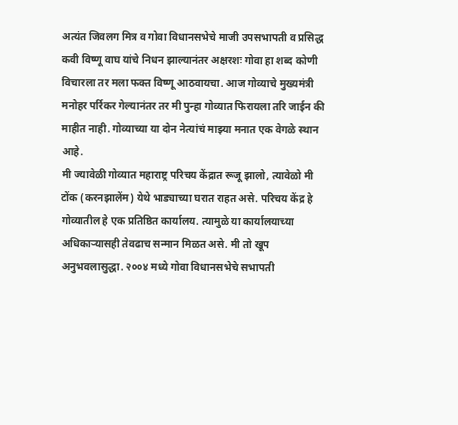अत्यंत जिवलग मित्र व गोवा विधानसभेचे माजी उपसभापती व प्रसिद्ध कवी विष्णू वाघ यांचे निधन झाल्यानंतर अक्षरशः गोवा हा शब्द कोणी विचारला तर मला फक्त विष्णू आठवायचा. आज गोव्याचे मुख्यमंत्री मनोहर पर्रिकर गेल्यानंतर तर मी पुन्हा गोव्यात फिरायला तरि जाईन की माहीत नाही. गोव्याच्या या दोन नेत्यांचं माझ्या मनात एक वेगळे स्थान आहे.
मी ज्यावेळी गोव्यात महाराष्ट्र परिचय केंद्रात रूजू झालो, त्यावेळो मी टोंक (करनझालेंम) येथे भाड्याच्या घरात राहत असे. परिचय केंद्र हे गोव्यातील हे एक प्रतिष्ठित कार्यालय. त्यामुळे या कार्यालयाच्या अधिकाऱ्यासही तेवढाच सन्मान मिळत असे. मी तो खूप अनुभवलासुद्धा. २००४ मध्ये गोवा विधानसभेचे सभापती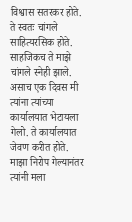विश्वास सतरकर होते. ते स्वतः चांगले साहित्यरसिक होते. साहजिकच ते माझे चांगले स्नेही झाले.
असाच एक दिवस मी त्यांना त्यांच्या कार्यालयात भेटायला गेलो. ते कार्यालयात जेवण करीत होते. माझा निरोप गेल्यानंतर त्यांनी मला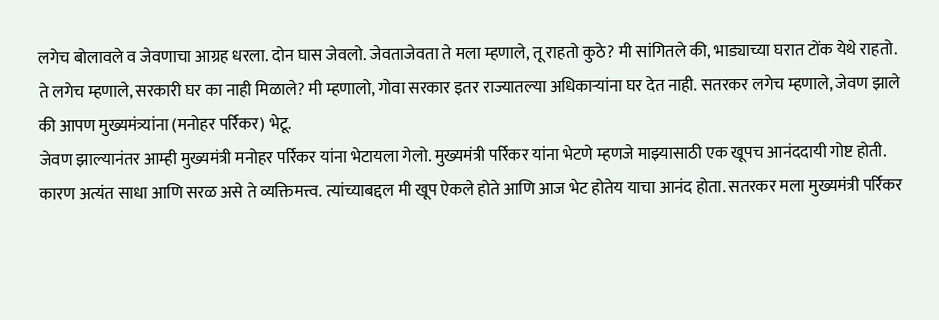लगेच बोलावले व जेवणाचा आग्रह धरला. दोन घास जेवलो. जेवताजेवता ते मला म्हणाले, तू राहतो कुठे? मी सांगितले की, भाड्याच्या घरात टोंक येथे राहतो. ते लगेच म्हणाले, सरकारी घर का नाही मिळाले? मी म्हणालो, गोवा सरकार इतर राज्यातल्या अधिकाऱ्यांना घर देत नाही. सतरकर लगेच म्हणाले, जेवण झाले की आपण मुख्यमंत्र्यांना (मनोहर पर्रिकर) भेटू.
जेवण झाल्यानंतर आम्ही मुख्यमंत्री मनोहर पर्रिकर यांना भेटायला गेलो. मुख्यमंत्री पर्रिकर यांना भेटणे म्हणजे माझ्यासाठी एक खूपच आनंददायी गोष्ट होती. कारण अत्यंत साधा आणि सरळ असे ते व्यक्तिमत्त्व. त्यांच्याबद्दल मी खूप ऐकले होते आणि आज भेट होतेय याचा आनंद होता. सतरकर मला मुख्यमंत्री पर्रिकर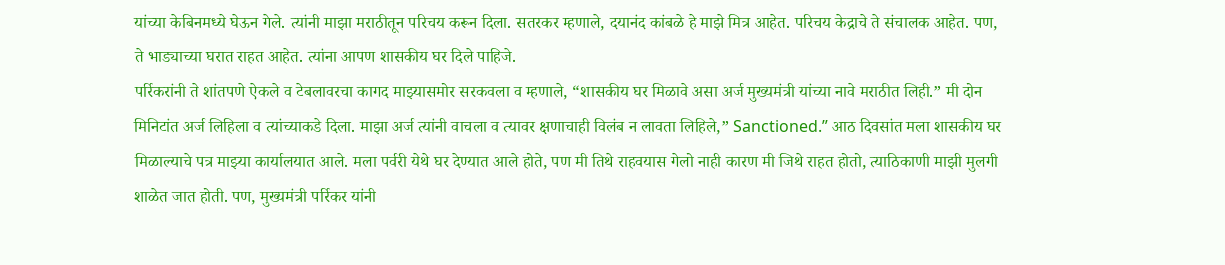यांच्या केबिनमध्ये घेऊन गेले. त्यांनी माझा मराठीतून परिचय करून दिला. सतरकर म्हणाले, दयानंद कांबळे हे माझे मित्र आहेत. परिचय केद्राचे ते संचालक आहेत. पण, ते भाड्याच्या घरात राहत आहेत. त्यांना आपण शासकीय घर दिले पाहिजे.
पर्रिकरांनी ते शांतपणे ऐकले व टेबलावरचा कागद माझ्यासमोर सरकवला व म्हणाले, “शासकीय घर मिळावे असा अर्ज मुख्यमंत्री यांच्या नावे मराठीत लिही.” मी दोन मिनिटांत अर्ज लिहिला व त्यांच्याकडे दिला. माझा अर्ज त्यांनी वाचला व त्यावर क्षणाचाही विलंब न लावता लिहिले,” Sanctioned.” आठ दिवसांत मला शासकीय घर मिळाल्याचे पत्र माझ्या कार्यालयात आले. मला पर्वरी येथे घर देण्यात आले होते, पण मी तिथे राहवयास गेलो नाही कारण मी जिथे राहत होतो, त्याठिकाणी माझी मुलगी शाळेत जात होती. पण, मुख्यमंत्री पर्रिकर यांनी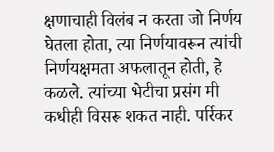क्षणाचाही विलंब न करता जो निर्णय घेतला होता, त्या निर्णयावरून त्यांची निर्णयक्षमता अफलातून होती, हे कळले. त्यांच्या भेटीचा प्रसंग मी कधीही विसरू शकत नाही. पर्रिकर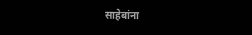साहेबांना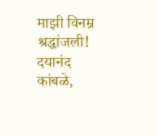माझी विनम्र श्रद्धांजली!
दयानंद कांबळे,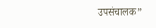उपसंचालक”